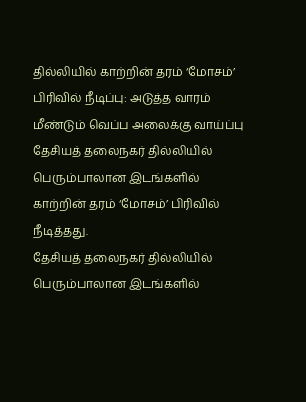தில்லியில் காற்றின் தரம் ‘மோசம்’ பிரிவில் நீடிப்பு: அடுத்த வாரம் மீண்டும் வெப்ப அலைக்கு வாய்ப்பு
தேசியத் தலைநகர் தில்லியில் பெரும்பாலான இடங்களில் காற்றின் தரம் ‘மோசம்’ பிரிவில் நீடித்தது.
தேசியத் தலைநகர் தில்லியில் பெரும்பாலான இடங்களில்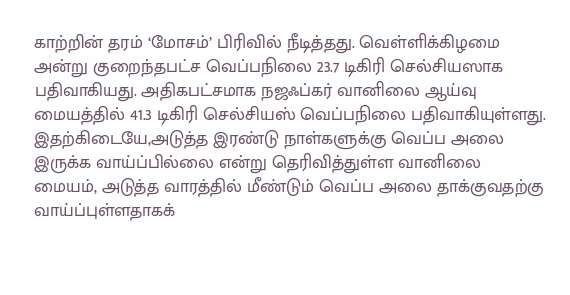காற்றின் தரம் ‘மோசம்’ பிரிவில் நீடித்தது. வெள்ளிக்கிழமை அன்று குறைந்தபட்ச வெப்பநிலை 23.7 டிகிரி செல்சியஸாக பதிவாகியது. அதிகபட்சமாக நஜஃப்கர் வானிலை ஆய்வு மையத்தில் 41.3 டிகிரி செல்சியஸ் வெப்பநிலை பதிவாகியுள்ளது. இதற்கிடையே,அடுத்த இரண்டு நாள்களுக்கு வெப்ப அலை இருக்க வாய்ப்பில்லை என்று தெரிவித்துள்ள வானிலை மையம், அடுத்த வாரத்தில் மீண்டும் வெப்ப அலை தாக்குவதற்கு வாய்ப்புள்ளதாகக்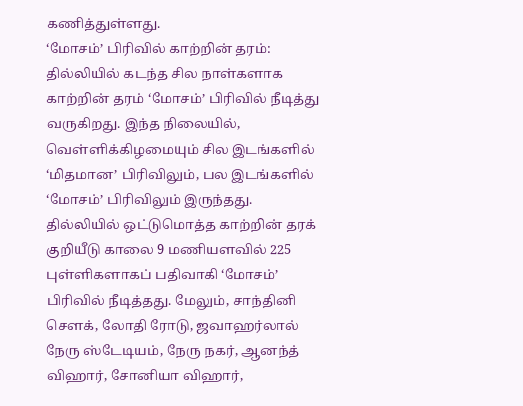கணித்துள்ளது.
‘மோசம்’ பிரிவில் காற்றின் தரம்: தில்லியில் கடந்த சில நாள்களாக காற்றின் தரம் ‘மோசம்’ பிரிவில் நீடித்து வருகிறது. இந்த நிலையில், வெள்ளிக்கிழமையும் சில இடங்களில் ‘மிதமான’ பிரிவிலும், பல இடங்களில் ‘மோசம்’ பிரிவிலும் இருந்தது. தில்லியில் ஒட்டுமொத்த காற்றின் தரக் குறியீடு காலை 9 மணியளவில் 225 புள்ளிகளாகப் பதிவாகி ‘மோசம்’ பிரிவில் நீடித்தது. மேலும், சாந்தினி சௌக், லோதி ரோடு, ஜவாஹர்லால் நேரு ஸ்டேடியம், நேரு நகர், ஆனந்த் விஹார், சோனியா விஹார்,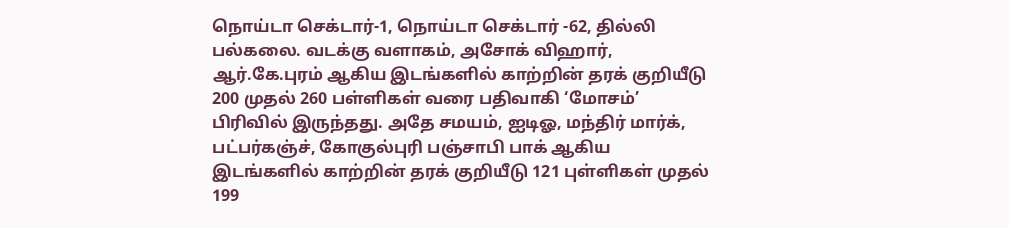நொய்டா செக்டார்-1, நொய்டா செக்டார் -62, தில்லி பல்கலை. வடக்கு வளாகம், அசோக் விஹார், ஆர்.கே.புரம் ஆகிய இடங்களில் காற்றின் தரக் குறியீடு 200 முதல் 260 பள்ளிகள் வரை பதிவாகி ‘மோசம்’ பிரிவில் இருந்தது. அதே சமயம், ஐடிஓ, மந்திர் மார்க், பட்பர்கஞ்ச், கோகுல்புரி பஞ்சாபி பாக் ஆகிய இடங்களில் காற்றின் தரக் குறியீடு 121 புள்ளிகள் முதல் 199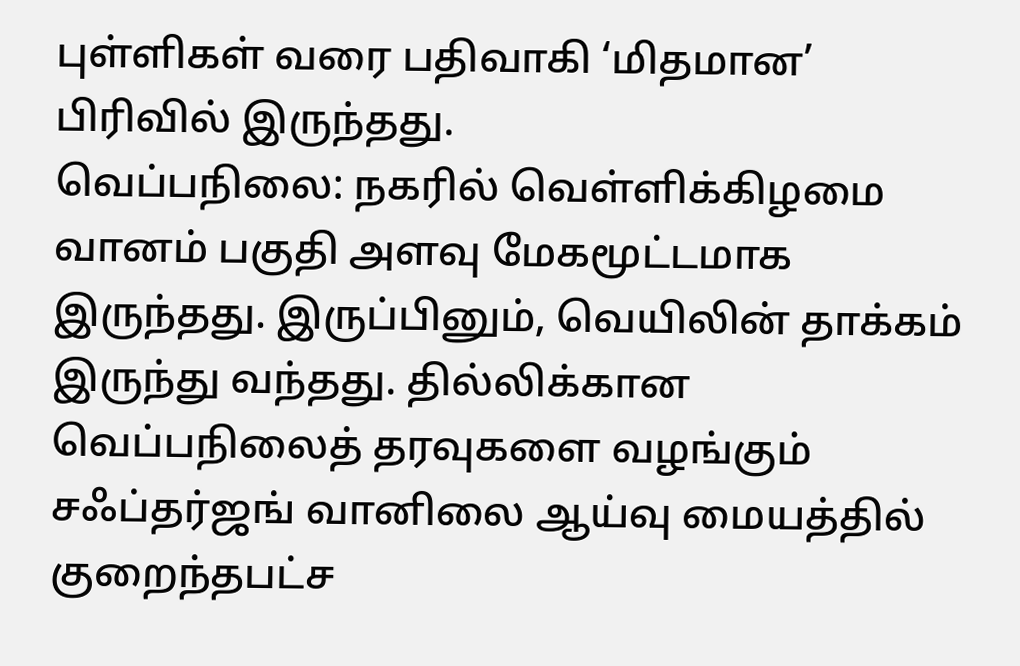புள்ளிகள் வரை பதிவாகி ‘மிதமான’ பிரிவில் இருந்தது.
வெப்பநிலை: நகரில் வெள்ளிக்கிழமை வானம் பகுதி அளவு மேகமூட்டமாக இருந்தது. இருப்பினும், வெயிலின் தாக்கம் இருந்து வந்தது. தில்லிக்கான வெப்பநிலைத் தரவுகளை வழங்கும் சஃப்தர்ஜங் வானிலை ஆய்வு மையத்தில் குறைந்தபட்ச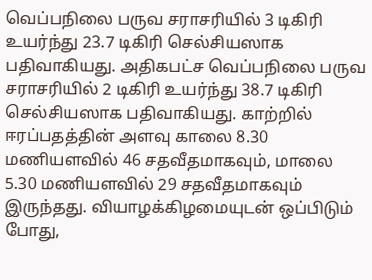வெப்பநிலை பருவ சராசரியில் 3 டிகிரி உயர்ந்து 23.7 டிகிரி செல்சியஸாக பதிவாகியது. அதிகபட்ச வெப்பநிலை பருவ சராசரியில் 2 டிகிரி உயர்ந்து 38.7 டிகிரி செல்சியஸாக பதிவாகியது. காற்றில் ஈரப்பதத்தின் அளவு காலை 8.30 மணியளவில் 46 சதவீதமாகவும், மாலை 5.30 மணியளவில் 29 சதவீதமாகவும் இருந்தது. வியாழக்கிழமையுடன் ஒப்பிடும் போது,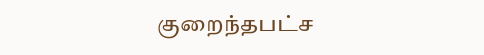குறைந்தபட்ச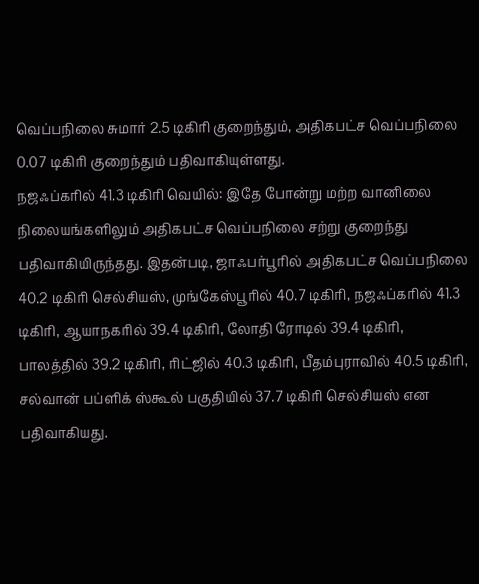வெப்பநிலை சுமார் 2.5 டிகிரி குறைந்தும், அதிகபட்ச வெப்பநிலை 0.07 டிகிரி குறைந்தும் பதிவாகியுள்ளது.
நஜஃப்கரில் 41.3 டிகிரி வெயில்: இதே போன்று மற்ற வானிலை நிலையங்களிலும் அதிகபட்ச வெப்பநிலை சற்று குறைந்து பதிவாகியிருந்தது. இதன்படி, ஜாஃபர்பூரில் அதிகபட்ச வெப்பநிலை 40.2 டிகிரி செல்சியஸ், முங்கேஸ்பூரில் 40.7 டிகிரி, நஜஃப்கரில் 41.3 டிகிரி, ஆயாநகரில் 39.4 டிகிரி, லோதி ரோடில் 39.4 டிகிரி, பாலத்தில் 39.2 டிகிரி, ரிட்ஜில் 40.3 டிகிரி, பீதம்புராவில் 40.5 டிகிரி, சல்வான் பப்ளிக் ஸ்கூல் பகுதியில் 37.7 டிகிரி செல்சியஸ் என பதிவாகியது.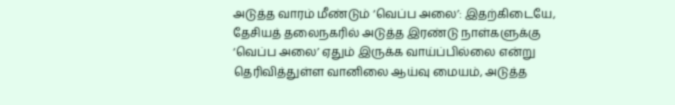அடுத்த வாரம் மீண்டும் ‘வெப்ப அலை’: இதற்கிடையே, தேசியத் தலைநகரில் அடுத்த இரண்டு நாள்களுக்கு ‘வெப்ப அலை’ ஏதும் இருக்க வாய்ப்பில்லை என்று தெரிவித்துள்ள வானிலை ஆய்வு மையம், அடுத்த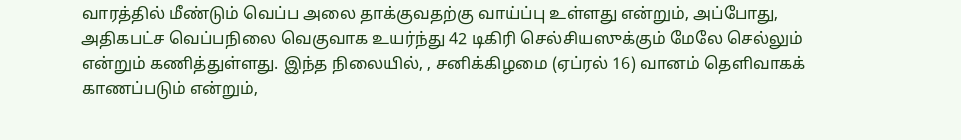வாரத்தில் மீண்டும் வெப்ப அலை தாக்குவதற்கு வாய்ப்பு உள்ளது என்றும், அப்போது, அதிகபட்ச வெப்பநிலை வெகுவாக உயர்ந்து 42 டிகிரி செல்சியஸுக்கும் மேலே செல்லும் என்றும் கணித்துள்ளது. இந்த நிலையில், , சனிக்கிழமை (ஏப்ரல் 16) வானம் தெளிவாகக் காணப்படும் என்றும்,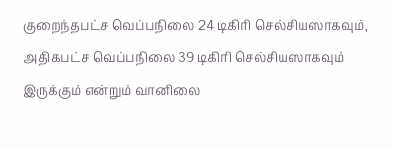குறைந்தபட்ச வெப்பநிலை 24 டிகிரி செல்சியஸாகவும், அதிகபட்ச வெப்பநிலை 39 டிகிரி செல்சியஸாகவும் இருக்கும் என்றும் வானிலை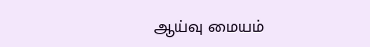ஆய்வு மையம்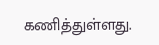கணித்துள்ளது.